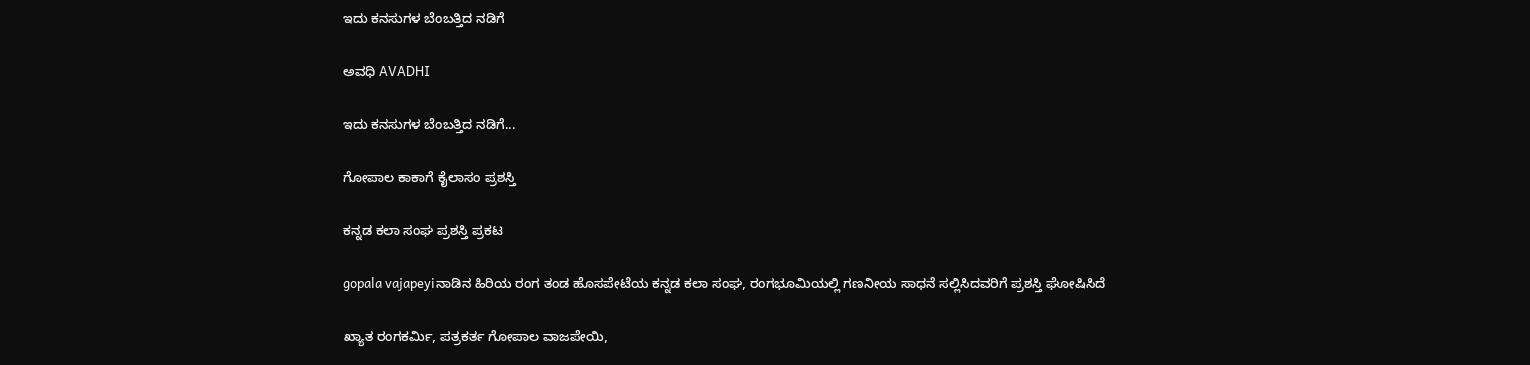ಇದು ಕನಸುಗಳ ಬೆಂಬತ್ತಿದ ನಡಿಗೆ‍

ಅವಧಿ AVADHI

ಇದು ಕನಸುಗಳ ಬೆಂಬತ್ತಿದ ನಡಿಗೆ...

ಗೋಪಾಲ ಕಾಕಾಗೆ ಕೈಲಾಸಂ ಪ್ರಶಸ್ತಿ

ಕನ್ನಡ ಕಲಾ ಸಂಘ ಪ್ರಶಸ್ತಿ ಪ್ರಕಟ

gopala vajapeyiನಾಡಿನ ಹಿರಿಯ ರಂಗ ತಂಡ ಹೊಸಪೇಟೆಯ ಕನ್ನಡ ಕಲಾ ಸಂಘ, ರಂಗಭೂಮಿಯಲ್ಲಿ ಗಣನೀಯ ಸಾಧನೆ ಸಲ್ಲಿಸಿದವರಿಗೆ ಪ್ರಶಸ್ತಿ ಘೋಷಿಸಿದೆ

ಖ್ಯಾತ ರಂಗಕರ್ಮಿ, ಪತ್ರಕರ್ತ ಗೋಪಾಲ ವಾಜಪೇಯಿ,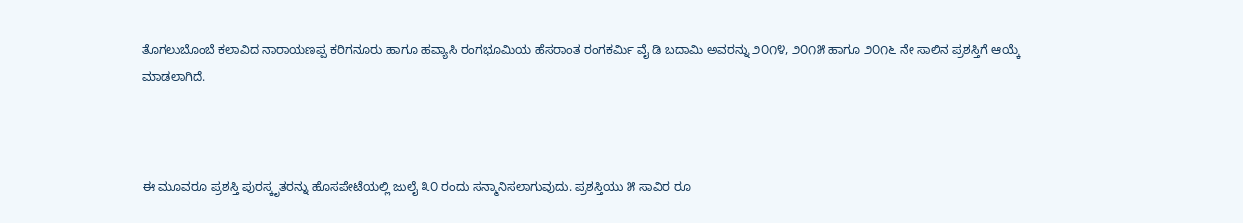ತೊಗಲುಬೊಂಬೆ ಕಲಾವಿದ ನಾರಾಯಣಪ್ಪ ಕರಿಗನೂರು ಹಾಗೂ ಹವ್ಯಾಸಿ ರಂಗಭೂಮಿಯ ಹೆಸರಾಂತ ರಂಗಕರ್ಮಿ ವೈ ಡಿ ಬದಾಮಿ ಅವರನ್ನು ೨೦೧೪, ೨೦೧೫ ಹಾಗೂ ೨೦೧೬ ನೇ ಸಾಲಿನ ಪ್ರಶಸ್ತಿಗೆ ಆಯ್ಕೆ ಮಾಡಲಾಗಿದೆ.



ಈ ಮೂವರೂ ಪ್ರಶಸ್ತಿ ಪುರಸ್ಕೃತರನ್ನು ಹೊಸಪೇಟೆಯಲ್ಲಿ ಜುಲೈ ೩೦ ರಂದು ಸನ್ಮಾನಿಸಲಾಗುವುದು. ಪ್ರಶಸ್ತಿಯು ೫ ಸಾವಿರ ರೂ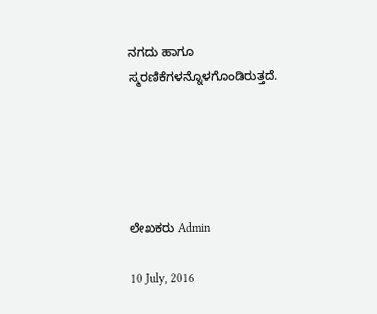ನಗದು ಹಾಗೂ ಸ್ಮರಣಿಕೆಗಳನ್ನೊಳಗೊಂಡಿರುತ್ತದೆ.





ಲೇಖಕರು Admin

10 July, 2016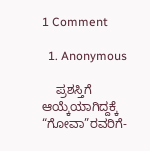1 Comment

  1. Anonymous

    ಪ್ರಶಸ್ತಿಗೆ ಆಯ್ಕೆಯಾಗಿದ್ದಕ್ಕೆ “ಗೋವಾ”ರವರಿಗೆ-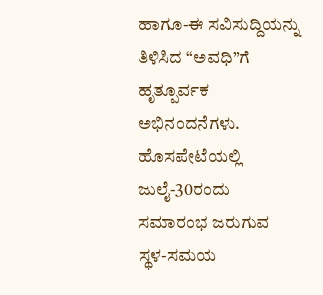ಹಾಗೂ-ಈ ಸವಿಸುದ್ದಿಯನ್ನು ತಿಳಿಸಿದ “ಅವಧಿ”ಗೆ ಹೃತ್ಪೂರ್ವಕ ಅಭಿನಂದನೆಗಳು. ಹೊಸಪೇಟೆಯಲ್ಲಿ ಜುಲೈ-30ರಂದು ಸಮಾರಂಭ ಜರುಗುವ ಸ್ಥಳ-ಸಮಯ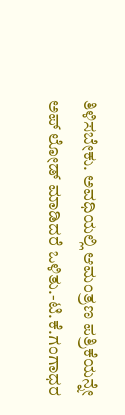ತಿಳಿಸಬೇಕು. ಅವಧಿಯಲ್ಲಿ ಆಮಂತ್ರಣ ಪತ್ರಿಕೆಯನ್ನೇ ಅಪ್ ಲೋಡ್ ಮಾಡಿದರೆ ಒಳಿತು.-ಟಿ.ಕೆ.ಗಂಗಾಧರ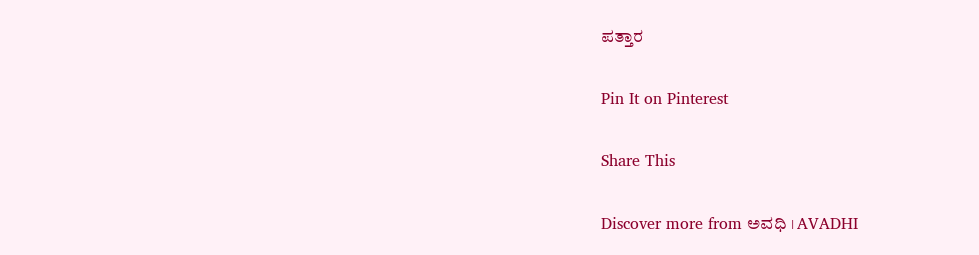ಪತ್ತಾರ

Pin It on Pinterest

Share This

Discover more from ಅವಧಿ । AVADHI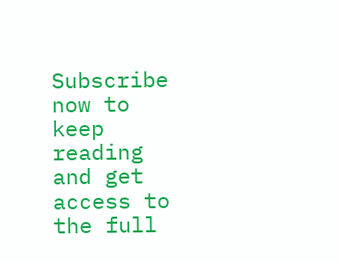Subscribe now to keep reading and get access to the full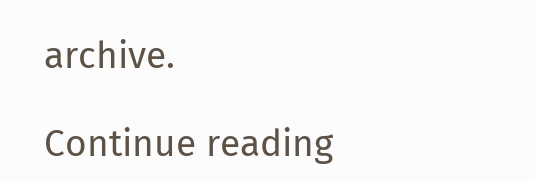archive.

Continue reading